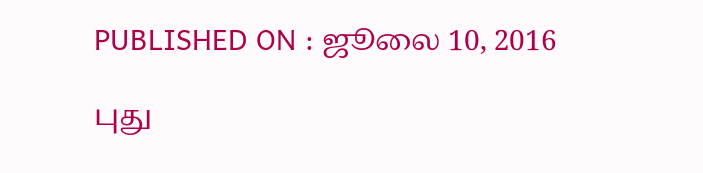PUBLISHED ON : ஜூலை 10, 2016

புது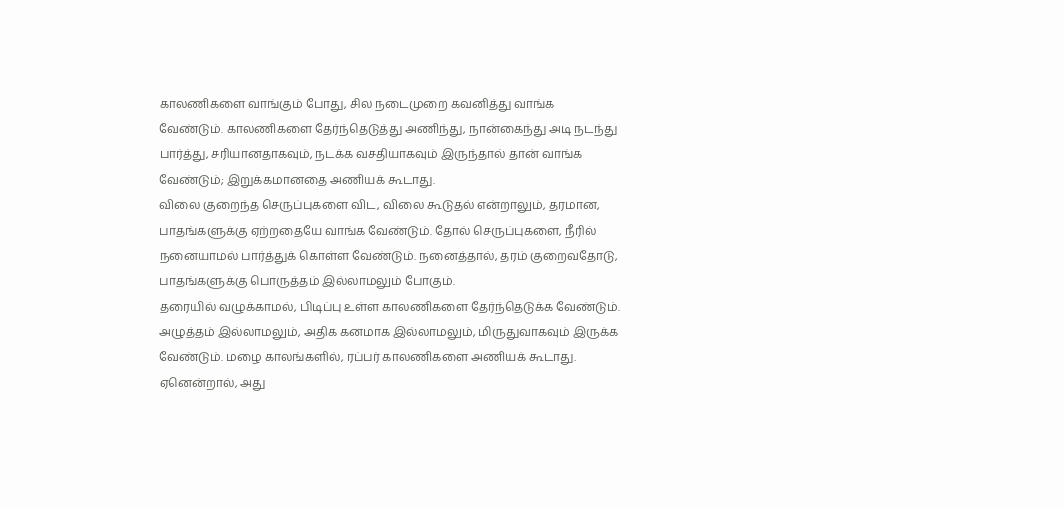காலணிகளை வாங்கும் போது, சில நடைமுறை கவனித்து வாங்க வேண்டும். காலணிகளை தேர்ந்தெடுத்து அணிந்து, நான்கைந்து அடி நடந்து பார்த்து, சரியானதாகவும், நடக்க வசதியாகவும் இருந்தால் தான் வாங்க வேண்டும்; இறுக்கமானதை அணியக் கூடாது.
விலை குறைந்த செருப்புகளை விட, விலை கூடுதல் என்றாலும், தரமான, பாதங்களுக்கு ஏற்றதையே வாங்க வேண்டும். தோல் செருப்புகளை, நீரில் நனையாமல் பார்த்துக் கொள்ள வேண்டும். நனைத்தால், தரம் குறைவதோடு, பாதங்களுக்கு பொருத்தம் இல்லாமலும் போகும்.
தரையில் வழுக்காமல், பிடிப்பு உள்ள காலணிகளை தேர்ந்தெடுக்க வேண்டும். அழுத்தம் இல்லாமலும், அதிக கனமாக இல்லாமலும், மிருதுவாகவும் இருக்க வேண்டும். மழை காலங்களில், ரப்பர் காலணிகளை அணியக் கூடாது. ஏனென்றால், அது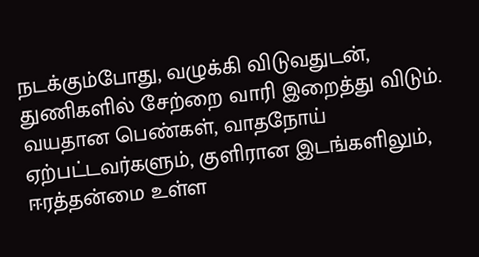நடக்கும்போது, வழுக்கி விடுவதுடன், துணிகளில் சேற்றை வாரி இறைத்து விடும்.
வயதான பெண்கள், வாதநோய் ஏற்பட்டவர்களும், குளிரான இடங்களிலும், ஈரத்தன்மை உள்ள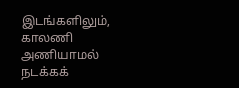இடங்களிலும், காலணி அணியாமல் நடக்கக்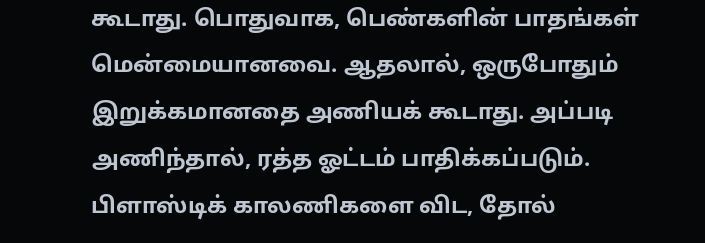கூடாது. பொதுவாக, பெண்களின் பாதங்கள் மென்மையானவை. ஆதலால், ஒருபோதும் இறுக்கமானதை அணியக் கூடாது. அப்படி அணிந்தால், ரத்த ஓட்டம் பாதிக்கப்படும்.
பிளாஸ்டிக் காலணிகளை விட, தோல்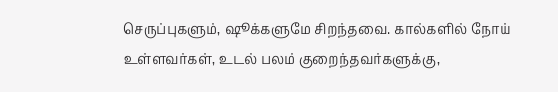செருப்புகளும், ஷூக்களுமே சிறந்தவை. கால்களில் நோய் உள்ளவர்கள், உடல் பலம் குறைந்தவர்களுக்கு,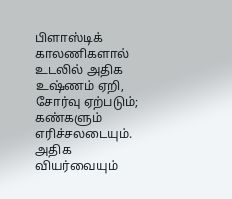பிளாஸ்டிக் காலணிகளால் உடலில் அதிக உஷ்ணம் ஏறி, சோர்வு ஏற்படும்; கண்களும் எரிச்சலடையும். அதிக வியர்வையும்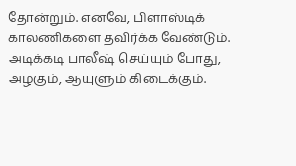தோன்றும். எனவே, பிளாஸ்டிக் காலணிகளை தவிர்க்க வேண்டும்.
அடிக்கடி பாலீஷ் செய்யும் போது, அழகும், ஆயுளும் கிடைக்கும்.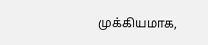முக்கியமாக,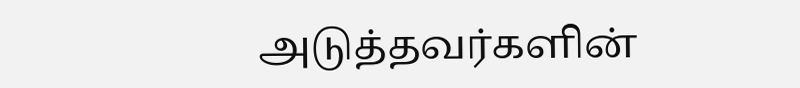அடுத்தவர்களின்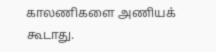காலணிகளை அணியக் கூடாது.